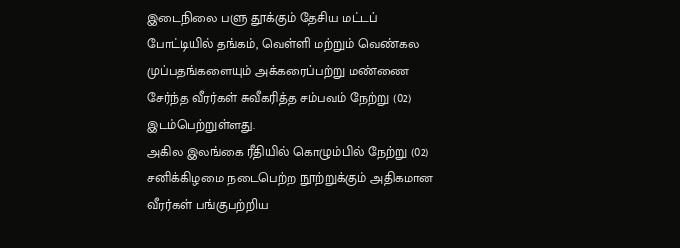இடைநிலை பளு தூக்கும் தேசிய மட்டப் போட்டியில் தங்கம், வெள்ளி மற்றும் வெண்கல முப்பதங்களையும் அக்கரைப்பற்று மண்ணை சேர்ந்த வீரர்கள் சுவீகரித்த சம்பவம் நேற்று (02) இடம்பெற்றுள்ளது.
அகில இலங்கை ரீதியில் கொழும்பில் நேற்று (02) சனிக்கிழமை நடைபெற்ற நூற்றுக்கும் அதிகமான வீரர்கள் பங்குபற்றிய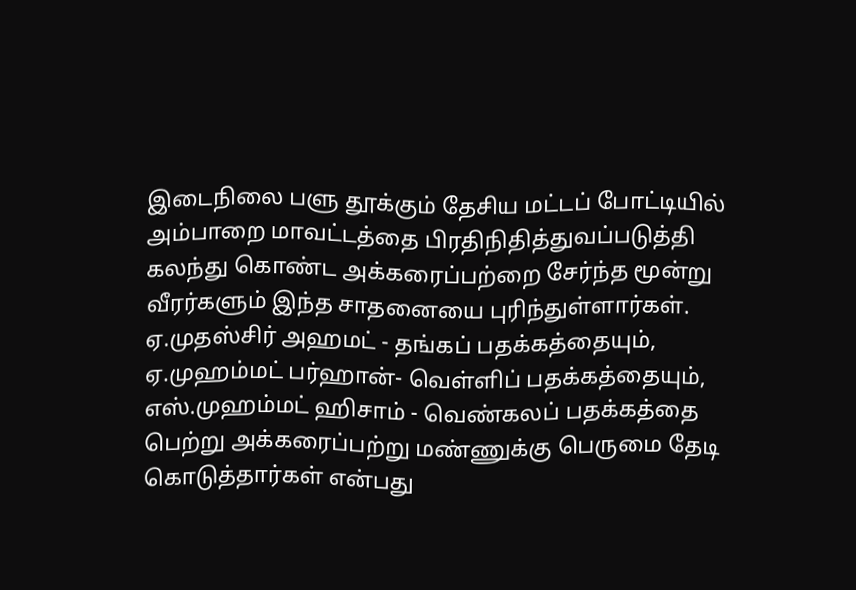இடைநிலை பளு தூக்கும் தேசிய மட்டப் போட்டியில் அம்பாறை மாவட்டத்தை பிரதிநிதித்துவப்படுத்தி கலந்து கொண்ட அக்கரைப்பற்றை சேர்ந்த மூன்று வீரர்களும் இந்த சாதனையை புரிந்துள்ளார்கள்.
ஏ.முதஸ்சிர் அஹமட் - தங்கப் பதக்கத்தையும், ஏ.முஹம்மட் பர்ஹான்- வெள்ளிப் பதக்கத்தையும், எஸ்.முஹம்மட் ஹிசாம் - வெண்கலப் பதக்கத்தை பெற்று அக்கரைப்பற்று மண்ணுக்கு பெருமை தேடி கொடுத்தார்கள் என்பது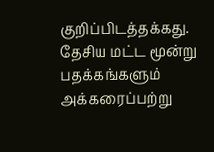குறிப்பிடத்தக்கது.
தேசிய மட்ட மூன்று பதக்கங்களும் அக்கரைப்பற்று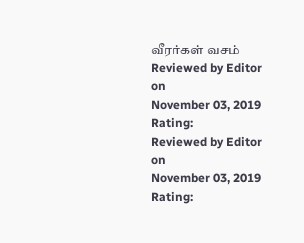வீரர்கள் வசம்
Reviewed by Editor
on
November 03, 2019
Rating:
Reviewed by Editor
on
November 03, 2019
Rating: